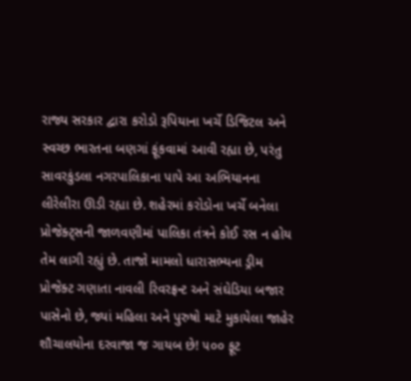રાજ્ય સરકાર દ્વારા કરોડો રૂપિયાના ખર્ચે ડિજિટલ અને સ્વચ્છ ભારતના બણગાં ફૂંકવામાં આવી રહ્યા છે, પરંતુ સાવરકુંડલા નગરપાલિકાના પાપે આ અભિયાનના લીરેલીરા ઊડી રહ્યા છે. શહેરમાં કરોડોના ખર્ચે બનેલા પ્રોજેક્ટ્સની જાળવણીમાં પાલિકા તંત્રને કોઈ રસ ન હોય તેમ લાગી રહ્યું છે. તાજો મામલો ધારાસભ્યના ડ્રીમ પ્રોજેક્ટ ગણાતા નાવલી રિવરફ્રન્ટ અને સંઘેડિયા બજાર પાસેનો છે, જ્યાં મહિલા અને પુરુષો માટે મુકાયેલા જાહેર શૌચાલયોના દરવાજા જ ગાયબ છે! ૫૦૦ ફૂટ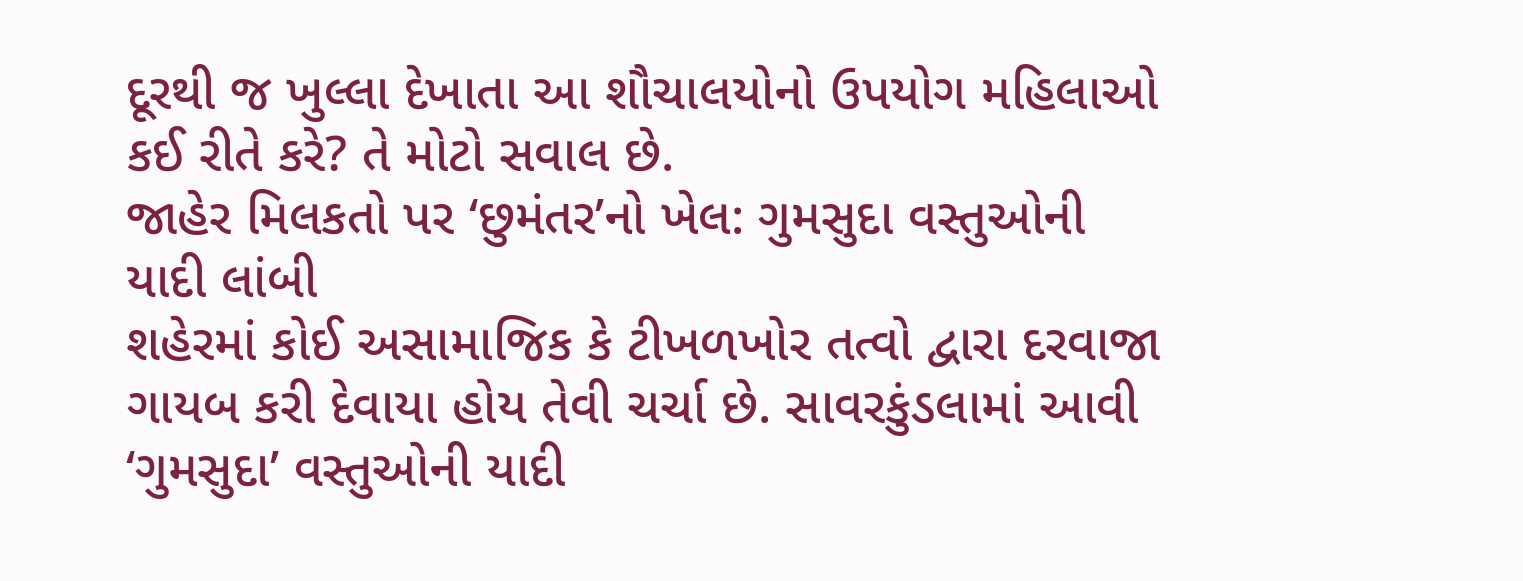દૂરથી જ ખુલ્લા દેખાતા આ શૌચાલયોનો ઉપયોગ મહિલાઓ કઈ રીતે કરે? તે મોટો સવાલ છે.
જાહેર મિલકતો પર ‘છુમંતર’નો ખેલ: ગુમસુદા વસ્તુઓની યાદી લાંબી
શહેરમાં કોઈ અસામાજિક કે ટીખળખોર તત્વો દ્વારા દરવાજા ગાયબ કરી દેવાયા હોય તેવી ચર્ચા છે. સાવરકુંડલામાં આવી ‘ગુમસુદા’ વસ્તુઓની યાદી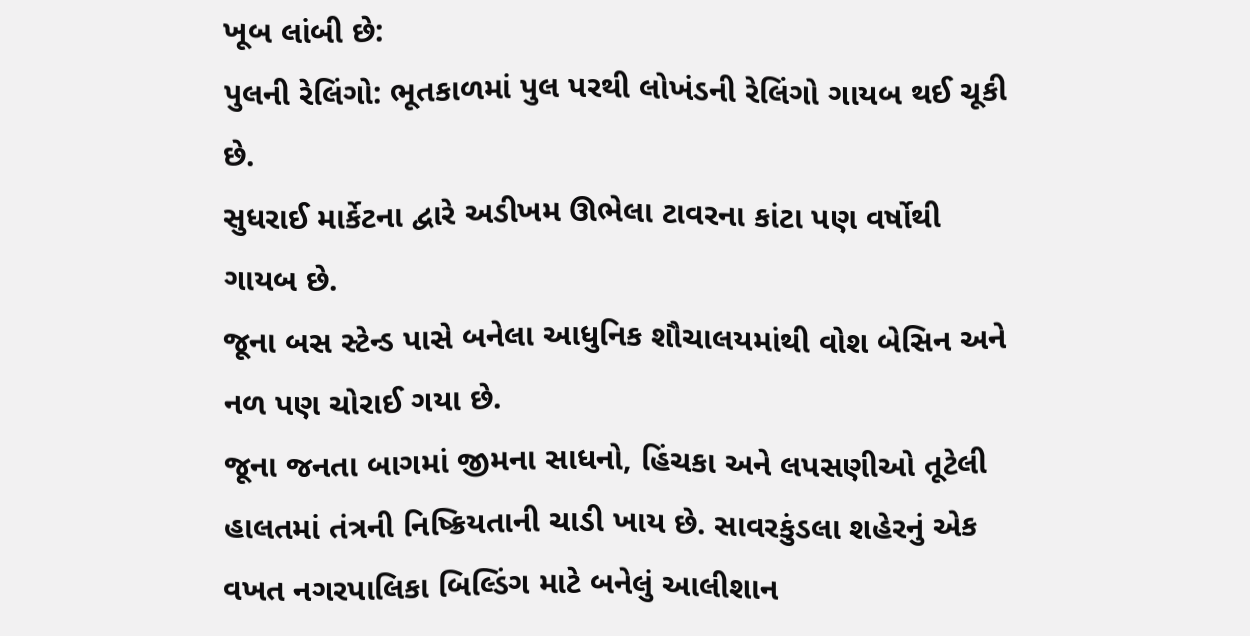ખૂબ લાંબી છે:
પુલની રેલિંગો: ભૂતકાળમાં પુલ પરથી લોખંડની રેલિંગો ગાયબ થઈ ચૂકી છે.
સુધરાઈ માર્કેટના દ્વારે અડીખમ ઊભેલા ટાવરના કાંટા પણ વર્ષોથી ગાયબ છે.
જૂના બસ સ્ટેન્ડ પાસે બનેલા આધુનિક શૌચાલયમાંથી વોશ બેસિન અને નળ પણ ચોરાઈ ગયા છે.
જૂના જનતા બાગમાં જીમના સાધનો, હિંચકા અને લપસણીઓ તૂટેલી હાલતમાં તંત્રની નિષ્ક્રિયતાની ચાડી ખાય છે. સાવરકુંડલા શહેરનું એક વખત નગરપાલિકા બિલ્ડિંગ માટે બનેલું આલીશાન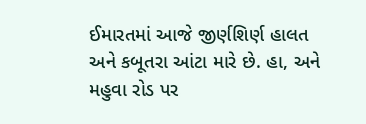ઈમારતમાં આજે જીર્ણશિર્ણ હાલત અને કબૂતરા આંટા મારે છે. હા, અને મહુવા રોડ પર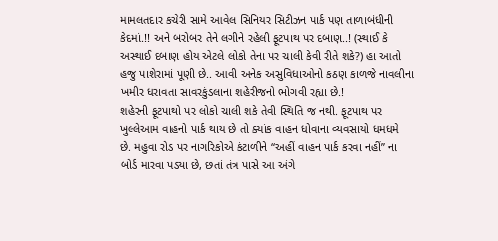મામલતદાર કચેરી સામે આવેલ સિનિયર સિટીઝન પાર્ક પણ તાળાબંધીની કેદમાં.!! અને બરોબર તેને લગીને રહેલી ફૂટપાથ પર દબાણ..! (સ્થાઈ કે અસ્થાઈ દબાણ હોય એટલે લોકો તેના પર ચાલી કેવી રીતે શકે?) હા આતો હજુ પાશેરામાં પૂણી છે.. આવી અનેક અસુવિધાઓનો કઠણ કાળજે નાવલીના ખમીર ધરાવતા સાવરકુંડલાના શહેરીજનો ભોગવી રહ્યા છે.!
શહેરની ફૂટપાથો પર લોકો ચાલી શકે તેવી સ્થિતિ જ નથી. ફૂટપાથ પર ખુલ્લેઆમ વાહનો પાર્ક થાય છે તો ક્યાંક વાહન ધોવાના વ્યવસાયો ધમધમે છે. મહુવા રોડ પર નાગરિકોએ કંટાળીને “અહીં વાહન પાર્ક કરવા નહીં” ના બોર્ડ મારવા પડ્યા છે, છતાં તંત્ર પાસે આ અંગે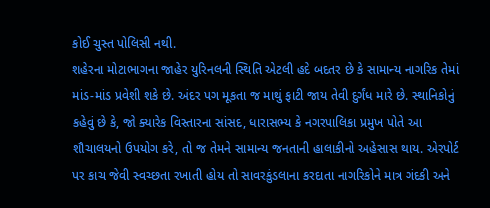કોઈ ચુસ્ત પોલિસી નથી.
શહેરના મોટાભાગના જાહેર યુરિનલની સ્થિતિ એટલી હદે બદતર છે કે સામાન્ય નાગરિક તેમાં માંડ-માંડ પ્રવેશી શકે છે. અંદર પગ મૂકતા જ માથું ફાટી જાય તેવી દુર્ગંધ મારે છે. સ્થાનિકોનું કહેવું છે કે, જો ક્યારેક વિસ્તારના સાંસદ, ધારાસભ્ય કે નગરપાલિકા પ્રમુખ પોતે આ શૌચાલયનો ઉપયોગ કરે, તો જ તેમને સામાન્ય જનતાની હાલાકીનો અહેસાસ થાય. એરપોર્ટ પર કાચ જેવી સ્વચ્છતા રખાતી હોય તો સાવરકુંડલાના કરદાતા નાગરિકોને માત્ર ગંદકી અને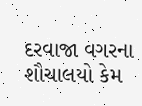દરવાજા વગરના શૌચાલયો કેમ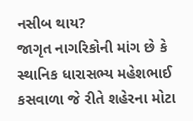નસીબ થાય?
જાગૃત નાગરિકોની માંગ છે કે સ્થાનિક ધારાસભ્ય મહેશભાઈ કસવાળા જે રીતે શહેરના મોટા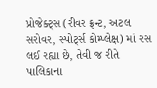પ્રોજેક્ટ્સ (રીવર ફ્રન્ટ, અટલ સરોવર, સ્પોર્ટ્સ કોમ્પ્લેક્ષ) માં રસ લઈ રહ્યા છે, તેવી જ રીતે પાલિકાના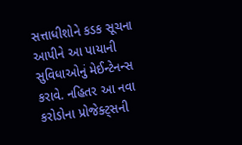સત્તાધીશોને કડક સૂચના આપીને આ પાયાની સુવિધાઓનું મેઈન્ટેનન્સ કરાવે. નહિતર આ નવા કરોડોના પ્રોજેક્ટ્સની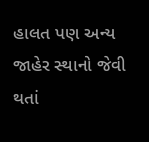હાલત પણ અન્ય જાહેર સ્થાનો જેવી થતાં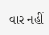વાર નહીં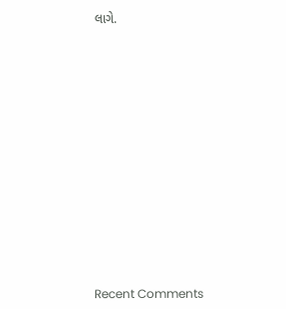લાગે.
















Recent Comments